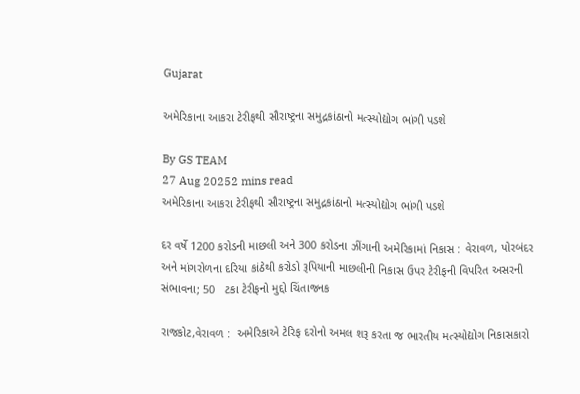Gujarat

અમેરિકાના આકરા ટેરીફથી સૌરાષ્ટ્રના સમુદ્રકાંઠાનો મત્સ્યોદ્યોગ ભાંગી પડશે

By GS TEAM
27 Aug 20252 mins read
અમેરિકાના આકરા ટેરીફથી સૌરાષ્ટ્રના સમુદ્રકાંઠાનો મત્સ્યોદ્યોગ ભાંગી પડશે

દર વર્ષે 1200 કરોડની માછલી અને 300 કરોડના ઝીંગાની અમેરિકામાં નિકાસ : વેરાવળ, પોરબંદર અને માંગરોળના દરિયા કાંઠેથી કરોડો રૂપિયાની માછલીની નિકાસ ઉપર ટેરીફની વિપરિત અસરની સંભાવના; 50   ટકા ટેરીફનો મુદ્દો ચિંતાજનક

રાજકોટ,વેરાવળ :  અમેરિકાએ ટેરિફ દરોનો અમલ શરૂ કરતા જ ભારતીય મત્સ્યોદ્યોગ નિકાસકારો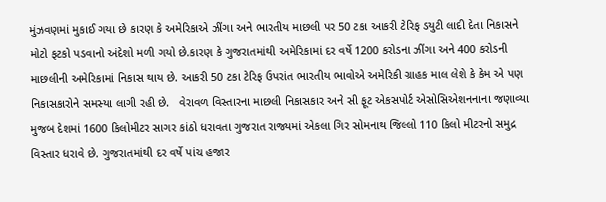મુંઝવણમાં મુકાઈ ગયા છે કારણ કે અમેરિકાએ ઝીંગા અને ભારતીય માછલી પર 50 ટકા આકરી ટેરિફ ડયુટી લાદી દેતા નિકાસને મોટો ફટકો પડવાનો અંદેશો મળી ગયો છે.કારણ કે ગુજરાતમાંથી અમેરિકામાં દર વર્ષે 1200 કરોડના ઝીંગા અને 400 કરોડની માછલીની અમેરિકામાં નિકાસ થાય છે. આકરી 50 ટકા ટેરિફ ઉપરાંત ભારતીય ભાવોએ અમેરિકી ગ્રાહક માલ લેશે કે કેમ એ પણ નિકાસકારોને સમસ્યા લાગી રહી છે.   વેરાવળ વિસ્તારના માછલી નિકાસકાર અને સી ફૂટ એકસપોર્ટ એસોસિએશનનાના જણાવ્યા મુજબ દેશમાં 1600 કિલોમીટર સાગર કાંઠો ધરાવતા ગુજરાત રાજ્યમાં એકલા ગિર સોમનાથ જિલ્લો 110 કિલો મીટરનો સમુદ્ર વિસ્તાર ધરાવે છે. ગુજરાતમાંથી દર વર્ષે પાંચ હજાર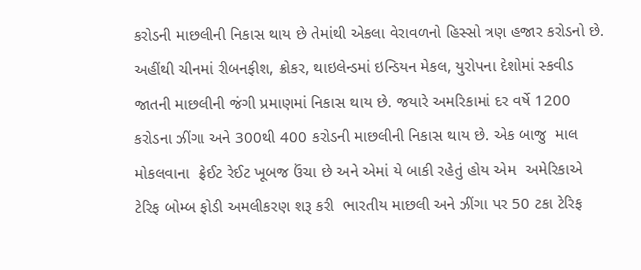કરોડની માછલીની નિકાસ થાય છે તેમાંથી એકલા વેરાવળનો હિસ્સો ત્રણ હજાર કરોડનો છે. અહીંથી ચીનમાં રીબનફીશ, ક્રોકર, થાઇલેન્ડમાં ઇન્ડિયન મેકલ, યુરોપના દેશોમાં સ્કવીડ જાતની માછલીની જંગી પ્રમાણમાં નિકાસ થાય છે. જયારે અમરિકામાં દર વર્ષે 1200 કરોડના ઝીંગા અને 300થી 400 કરોડની માછલીની નિકાસ થાય છે. એક બાજુ  માલ મોકલવાના  ફ્રેઈટ રેઈટ ખૂબજ ઉંચા છે અને એમાં યે બાકી રહેતું હોય એમ  અમેરિકાએ ટેરિફ બોમ્બ ફોડી અમલીકરણ શરૂ કરી  ભારતીય માછલી અને ઝીંગા પર 50 ટકા ટેરિફ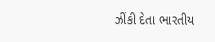ઝીંકી દેતા ભારતીય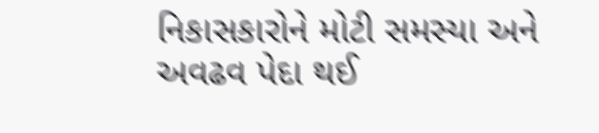નિકાસકારોને મોટી સમસ્યા અને અવઢવ પેદા થઈ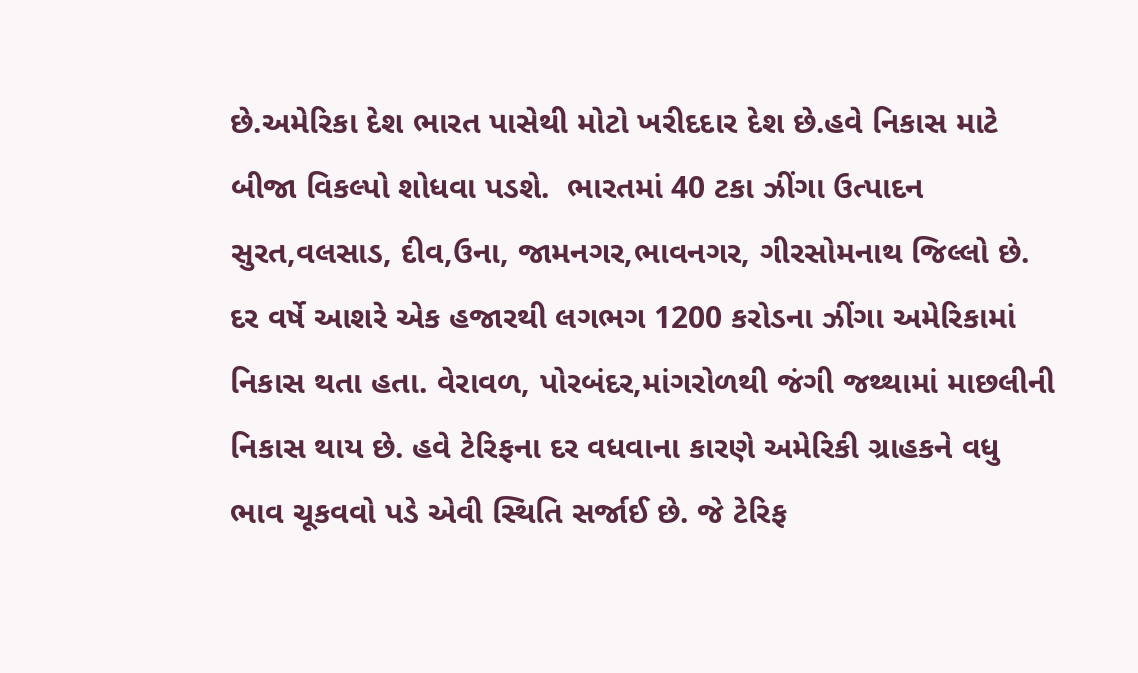છે.અમેરિકા દેશ ભારત પાસેથી મોટો ખરીદદાર દેશ છે.હવે નિકાસ માટે બીજા વિકલ્પો શોધવા પડશે.  ભારતમાં 40 ટકા ઝીંગા ઉત્પાદન સુરત,વલસાડ, દીવ,ઉના, જામનગર,ભાવનગર, ગીરસોમનાથ જિલ્લો છે. દર વર્ષે આશરે એક હજારથી લગભગ 1200 કરોડના ઝીંગા અમેરિકામાં નિકાસ થતા હતા. વેરાવળ, પોરબંદર,માંગરોળથી જંગી જથ્થામાં માછલીની નિકાસ થાય છે. હવે ટેરિફના દર વધવાના કારણે અમેરિકી ગ્રાહકને વધુ ભાવ ચૂકવવો પડે એવી સ્થિતિ સર્જાઈ છે. જે ટેરિફ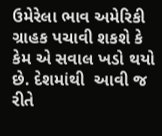ઉમેરેલા ભાવ અમેરિકી ગ્રાહક પચાવી શકશે કે કેમ એ સવાલ ખડો થયો છે. દેશમાંથી  આવી જ રીતે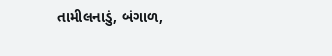તામીલનાડું, બંગાળ,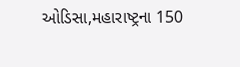ઓડિસા,મહારાષ્ટ્રના 150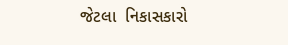જેટલા  નિકાસકારો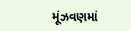મૂંઝવણમાં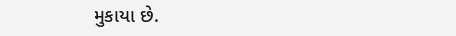મુકાયા છે.